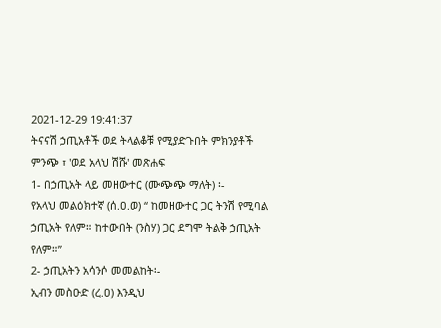2021-12-29 19:41:37
ትናናሽ ኃጢአቶች ወደ ትላልቆቹ የሚያድጉበት ምክንያቶች
ምንጭ ፣ 'ወደ አላህ ሽሹ' መጽሐፍ
1- በኃጢአት ላይ መዘውተር (ሙጭጭ ማለት) ፡-
የአላህ መልዕክተኛ (ሰ.ዐ.ወ) “ ከመዘውተር ጋር ትንሽ የሚባል ኃጢአት የለም። ከተውበት (ንስሃ) ጋር ደግሞ ትልቅ ኃጢአት የለም።”
2- ኃጢአትን አሳንሶ መመልከት፡-
ኢብን መስዑድ (ረ.ዐ) እንዲህ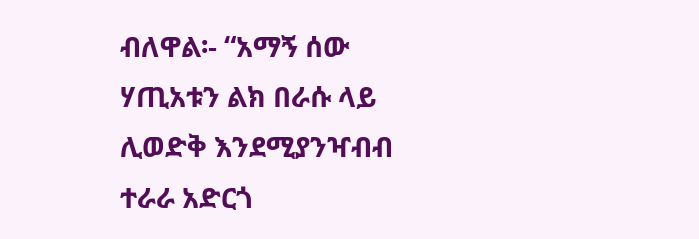ብለዋል፡- “አማኝ ሰው ሃጢአቱን ልክ በራሱ ላይ ሊወድቅ እንደሚያንዣብብ ተራራ አድርጎ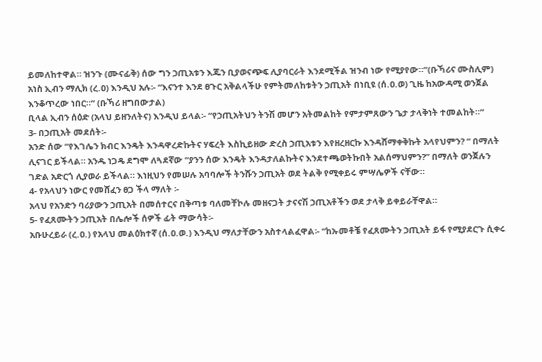ይመለከተዋል። ዝንጉ (ሙናፊቅ) ሰው ግን ኃጢአቱን እጁን ቢያወናጭፍ ሊያባርራት እንደሚችል ዝንብ ነው የሚያየው።”(ቡኻሪና ሙስሊም)
አነስ ኢብን ማሊክ (ረ.ዐ) እንዲህ አሉ፡- “እናንተ እንደ ፀጉር አቅልላችሁ የምትመለከቱትን ኃጢአት በነቢዩ (ሰ.ዐ.ወ) ጊዜ ከአውዳሚ ወንጀል እንቆጥረው ነበር።” (ቡኻሪ ዘግበውታል)
ቢላል ኢብን ሰዕድ (አላህ ይዘንለትና) እንዲህ ይላል፡- “የኃጢአትህን ትንሽ መሆን አትመልከት የምታምጸውን ጌታ ታላቅነት ተመልከት።”
3- በኃጢአት መደሰት፡-
አንድ ሰው “የእገሌን ክብር እንዴት እንዳዋረድኩትና ሃፍረት እስኪይዘው ድረስ ኃጢአቱን እየዘረዘርኩ እንዳሸማቀቅኩት አላየህምን? “ በማለት ሊናገር ይችላል። አንዱ ነጋዴ ደግሞ ለጓደኛው “ያንን ሰው እንዴት እንዳታለልኩትና እንደተጫወትኩበት አልሰማህምን?” በማለት ወንጀሉን ገድል አድርጎ ሊያወራ ይችላል። እነዚህን የመሠሉ አባባሎች ትንሹን ኃጢአት ወደ ትልቅ የሚቀይሩ ምሣሌዎች ናቸው።
4- የአላህን ነውር የመሸፈን ፀጋ ችላ ማለት ፡-
አላህ የአንድን ባሪያውን ኃጢአት በመሰተርና በቅጣቱ ባለመቸኮሉ መዘናጋት ታናናሽ ኃጢአቶችን ወደ ታላቅ ይቀይራቸዋል።
5- የፈጸሙትን ኃጢአት በሌሎች ሰዎች ፊት ማውሳት፡-
አቡሁረይራ (ረ.ዐ.) የአላህ መልዕክተኛ (ሰ.ዐ.ወ.) እንዲህ ማለታቸውን አስተላልፈዋል፡- “ከኡመቶቼ የፈጸሙትን ኃጢአት ይፋ የሚያደርጉ ሲቀሩ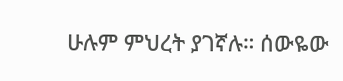ሁሉም ምህረት ያገኛሉ። ሰውዬው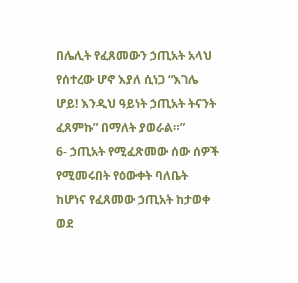በሌሊት የፈጸመውን ኃጢአት አላህ የሰተረው ሆኖ እያለ ሲነጋ “እገሌ ሆይ! እንዲህ ዓይነት ኃጢአት ትናንት ፈጸምኩ” በማለት ያወራል።”
6- ኃጢአት የሚፈጽመው ሰው ሰዎች የሚመሩበት የዕውቀት ባለቤት ከሆነና የፈጸመው ኃጢአት ከታወቀ ወደ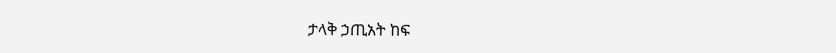ታላቅ ኃጢአት ከፍ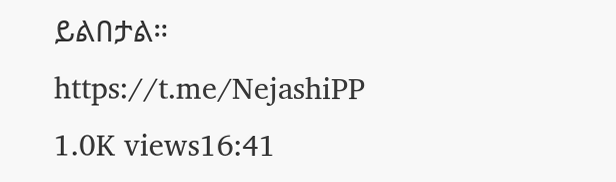ይልበታል።
https://t.me/NejashiPP
1.0K views16:41